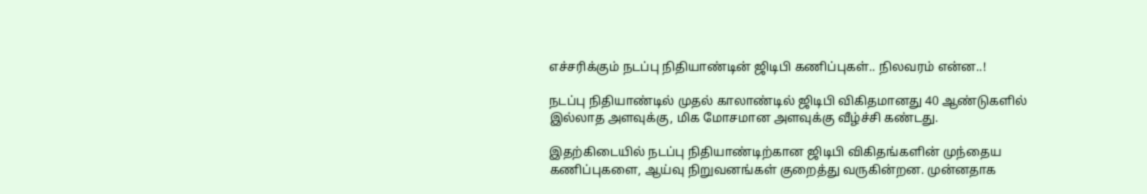எச்சரிக்கும் நடப்பு நிதியாண்டின் ஜிடிபி கணிப்புகள்.. நிலவரம் என்ன..!

நடப்பு நிதியாண்டில் முதல் காலாண்டில் ஜிடிபி விகிதமானது 40 ஆண்டுகளில் இல்லாத அளவுக்கு, மிக மோசமான அளவுக்கு வீழ்ச்சி கண்டது.

இதற்கிடையில் நடப்பு நிதியாண்டிற்கான ஜிடிபி விகிதங்களின் முந்தைய கணிப்புகளை, ஆய்வு நிறுவனங்கள் குறைத்து வருகின்றன. முன்னதாக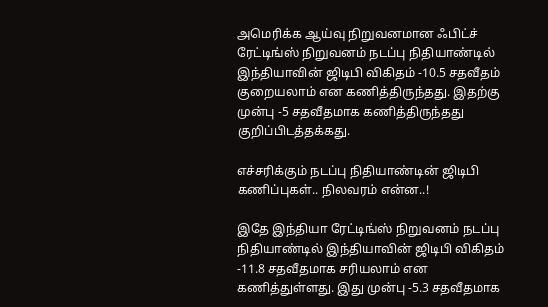அமெரிக்க ஆய்வு நிறுவனமான ஃபிட்ச் ரேட்டிங்ஸ் நிறுவனம் நடப்பு நிதியாண்டில் இந்தியாவின் ஜிடிபி விகிதம் -10.5 சதவீதம் குறையலாம் என கணித்திருந்தது. இதற்கு முன்பு -5 சதவீதமாக கணித்திருந்தது குறிப்பிடத்தக்கது.

எச்சரிக்கும் நடப்பு நிதியாண்டின் ஜிடிபி கணிப்புகள்.. நிலவரம் என்ன..!

இதே இந்தியா ரேட்டிங்ஸ் நிறுவனம் நடப்பு நிதியாண்டில் இந்தியாவின் ஜிடிபி விகிதம் -11.8 சதவீதமாக சரியலாம் என கணித்துள்ளது. இது முன்பு -5.3 சதவீதமாக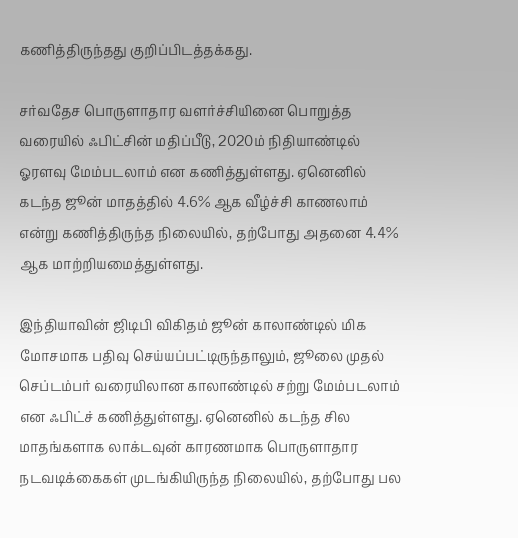கணித்திருந்தது குறிப்பிடத்தக்கது.

சர்வதேச பொருளாதார வளர்ச்சியினை பொறுத்த வரையில் ஃபிட்சின் மதிப்பீடு, 2020ம் நிதியாண்டில் ஓரளவு மேம்படலாம் என கணித்துள்ளது. ஏனெனில் கடந்த ஜூன் மாதத்தில் 4.6% ஆக வீழ்ச்சி காணலாம் என்று கணித்திருந்த நிலையில், தற்போது அதனை 4.4% ஆக மாற்றியமைத்துள்ளது.

இந்தியாவின் ஜிடிபி விகிதம் ஜூன் காலாண்டில் மிக மோசமாக பதிவு செய்யப்பட்டிருந்தாலும், ஜூலை முதல் செப்டம்பர் வரையிலான காலாண்டில் சற்று மேம்படலாம் என ஃபிட்ச் கணித்துள்ளது. ஏனெனில் கடந்த சில மாதங்களாக லாக்டவுன் காரணமாக பொருளாதார நடவடிக்கைகள் முடங்கியிருந்த நிலையில், தற்போது பல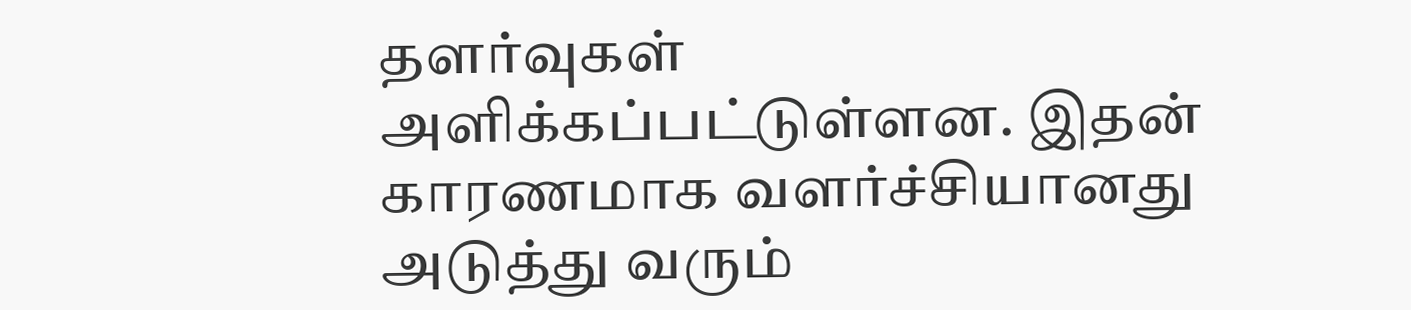தளர்வுகள் அளிக்கப்பட்டுள்ளன. இதன் காரணமாக வளர்ச்சியானது அடுத்து வரும்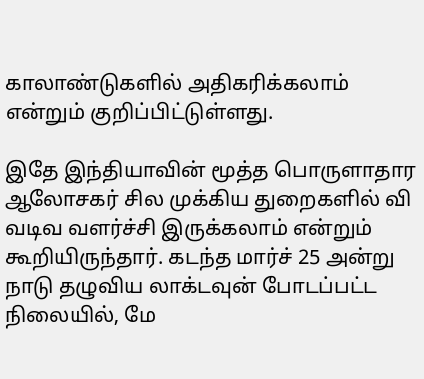காலாண்டுகளில் அதிகரிக்கலாம் என்றும் குறிப்பிட்டுள்ளது.

இதே இந்தியாவின் மூத்த பொருளாதார ஆலோசகர் சில முக்கிய துறைகளில் வி வடிவ வளர்ச்சி இருக்கலாம் என்றும் கூறியிருந்தார். கடந்த மார்ச் 25 அன்று நாடு தழுவிய லாக்டவுன் போடப்பட்ட நிலையில், மே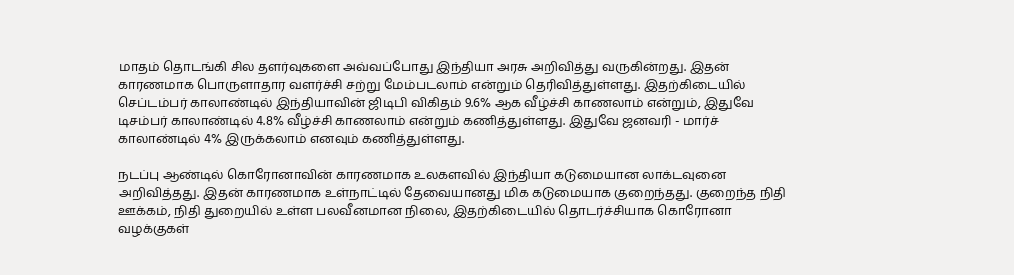மாதம் தொடங்கி சில தளர்வுகளை அவ்வப்போது இந்தியா அரசு அறிவித்து வருகின்றது. இதன் காரணமாக பொருளாதார வளர்ச்சி சற்று மேம்படலாம் என்றும் தெரிவித்துள்ளது. இதற்கிடையில் செப்டம்பர் காலாண்டில் இந்தியாவின் ஜிடிபி விகிதம் 9.6% ஆக வீழ்ச்சி காணலாம் என்றும், இதுவே டிசம்பர் காலாண்டில் 4.8% வீழ்ச்சி காணலாம் என்றும் கணித்துள்ளது. இதுவே ஜனவரி - மார்ச் காலாண்டில் 4% இருக்கலாம் எனவும் கணித்துள்ளது.

நடப்பு ஆண்டில் கொரோனாவின் காரணமாக உலகளவில் இந்தியா கடுமையான லாக்டவுனை அறிவித்தது. இதன் காரணமாக உள்நாட்டில் தேவையானது மிக கடுமையாக குறைந்தது. குறைந்த நிதி ஊக்கம், நிதி துறையில் உள்ள பலவீனமான நிலை, இதற்கிடையில் தொடர்ச்சியாக கொரோனா வழக்குகள்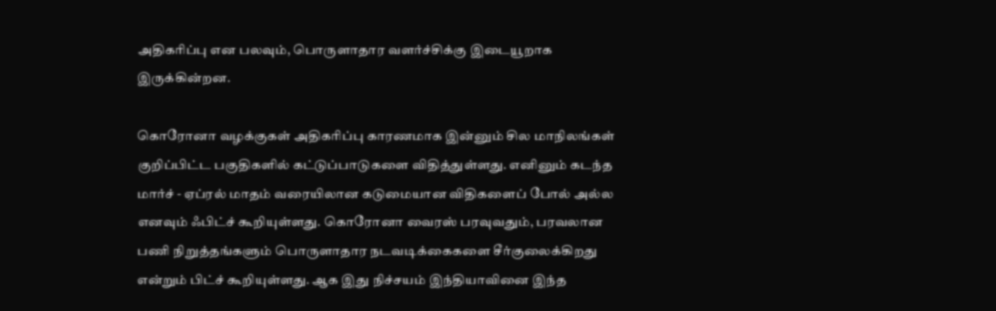அதிகரிப்பு என பலவும், பொருளாதார வளர்ச்சிக்கு இடையூறாக இருக்கின்றன.

கொரோனா வழக்குகள் அதிகரிப்பு காரணமாக இன்னும் சில மாநிலங்கள் குறிப்பிட்ட பகுதிகளில் கட்டுப்பாடுகளை விதித்துள்ளது. எனினும் கடந்த மார்ச் - ஏப்ரல் மாதம் வரையிலான கடுமையான விதிகளைப் போல் அல்ல எனவும் ஃபிட்ச் கூறியுள்ளது. கொரோனா வைரஸ் பரவுவதும், பரவலான பணி நிறுத்தங்களும் பொருளாதார நடவடிக்கைகளை சீர்குலைக்கிறது என்றும் பிட்ச் கூறியுள்ளது. ஆக இது நிச்சயம் இந்தியாவினை இந்த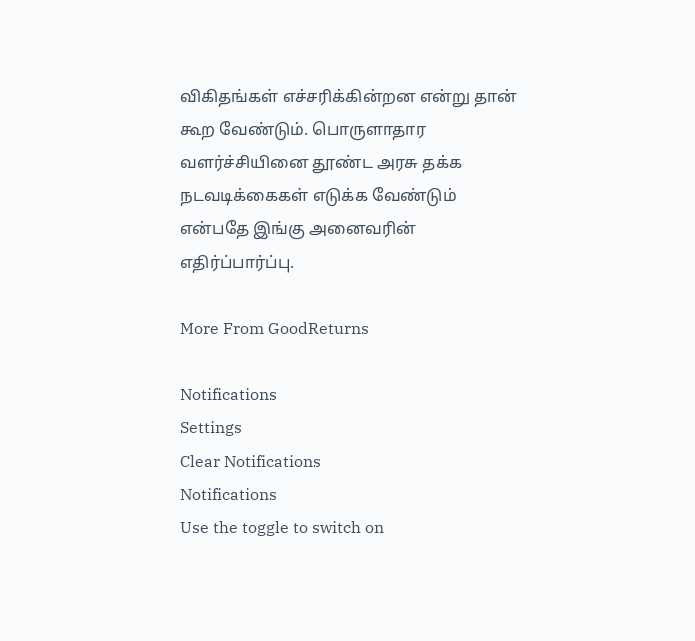விகிதங்கள் எச்சரிக்கின்றன என்று தான் கூற வேண்டும். பொருளாதார வளர்ச்சியினை தூண்ட அரசு தக்க நடவடிக்கைகள் எடுக்க வேண்டும் என்பதே இங்கு அனைவரின் எதிர்ப்பார்ப்பு.

More From GoodReturns

Notifications
Settings
Clear Notifications
Notifications
Use the toggle to switch on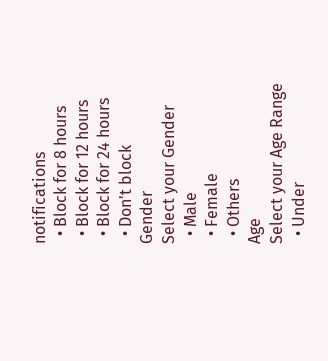notifications
  • Block for 8 hours
  • Block for 12 hours
  • Block for 24 hours
  • Don't block
Gender
Select your Gender
  • Male
  • Female
  • Others
Age
Select your Age Range
  • Under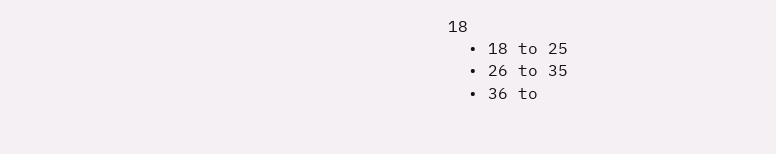18
  • 18 to 25
  • 26 to 35
  • 36 to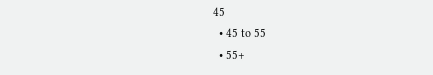45
  • 45 to 55
  • 55+